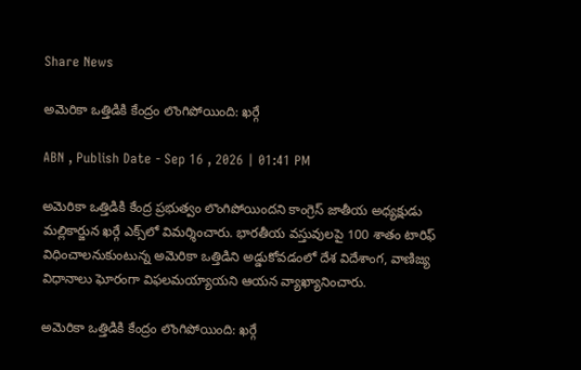Share News

అమెరికా ఒత్తిడికి కేంద్రం లొంగిపోయింది: ఖర్గే

ABN , Publish Date - Sep 16 , 2026 | 01:41 PM

అమెరికా ఒత్తిడికి కేంద్ర ప్రభుత్వం లొంగిపోయిందని కాంగ్రెస్ జాతీయ అధ్యక్షుడు మల్లికార్జున ఖర్గే ఎక్స్‌లో విమర్శించారు. భారతీయ వస్తువులపై 100 శాతం టారిఫ్ విధించాలనుకుంటున్న అమెరికా ఒత్తిడిని అడ్డుకోవడంలో దేశ విదేశాంగ, వాణిజ్య విధానాలు ఘోరంగా విఫలమయ్యాయని ఆయన వ్యాఖ్యానించారు.

అమెరికా ఒత్తిడికి కేంద్రం లొంగిపోయింది: ఖర్గే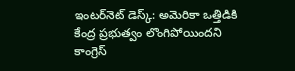ఇంటర్‌నెట్ డెస్క్: అమెరికా ఒత్తిడికి కేంద్ర ప్రభుత్వం లొంగిపోయిందని కాంగ్రెస్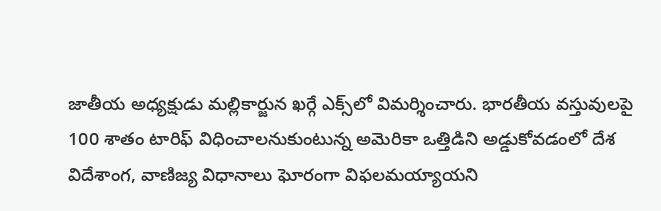జాతీయ అధ్యక్షుడు మల్లికార్జున ఖర్గే ఎక్స్‌లో విమర్శించారు. భారతీయ వస్తువులపై 100 శాతం టారిఫ్ విధించాలనుకుంటున్న అమెరికా ఒత్తిడిని అడ్డుకోవడంలో దేశ విదేశాంగ, వాణిజ్య విధానాలు ఘోరంగా విఫలమయ్యాయని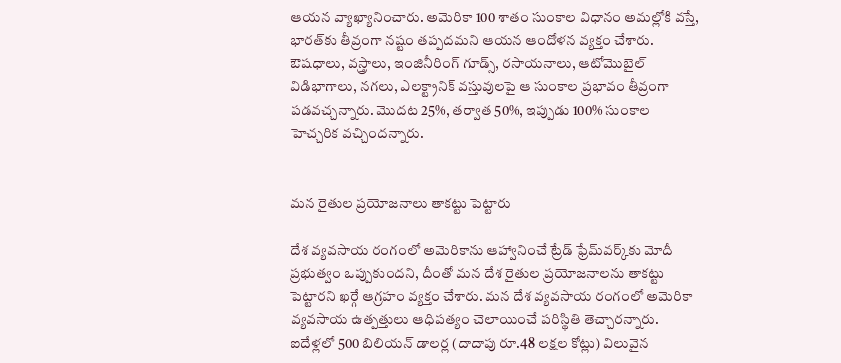ఆయన వ్యాఖ్యానించారు. అమెరికా 100 శాతం సుంకాల విధానం అమల్లోకి వస్తే, భారత్‌కు తీవ్రంగా నష్టం తప్పదమని ఆయన ఆందోళన వ్యక్తం చేశారు. ఔషధాలు, వస్త్రాలు, ఇంజినీరింగ్ గూడ్స్, రసాయనాలు, ఆటోమొబైల్ విడిభాగాలు, నగలు, ఎలక్ట్రానిక్ వస్తువులపై ఆ సుంకాల ప్రభావం తీవ్రంగా పడవచ్చన్నారు. మొదట 25%, తర్వాత 50%, ఇప్పుడు 100% సుంకాల హెచ్చరిక వచ్చిందన్నారు.


మన రైతుల ప్రయోజనాలు తాకట్టు పెట్టారు

దేశ వ్యవసాయ రంగంలో అమెరికాను ఆహ్వానించే ట్రేడ్ ఫ్రేమ్‌వర్క్‌‌కు మోదీ ప్రభుత్వం ఒప్పుకుందని, దీంతో మన దేశ రైతుల ప్రయోజనాలను తాకట్టు పెట్టారని ఖర్గే ఆగ్రహం వ్యక్తం చేశారు. మన దేశ వ్యవసాయ రంగంలో అమెరికా వ్యవసాయ ఉత్పత్తులు ఆధిపత్యం చెలాయించే పరిస్థితి తెచ్చారన్నారు. ఐదేళ్లలో 500 బిలియన్ డాలర్ల (దాదాపు రూ.48 లక్షల కోట్లు) విలువైన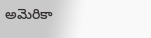అమెరికా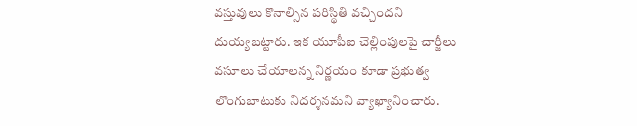వస్తువులు కొనాల్సిన పరిస్థితి వచ్చిందని దుయ్యబట్టారు. ఇక యూపీఐ చెల్లింపులపై చార్జీలు వసూలు చేయాలన్న నిర్ణయం కూడా ప్రభుత్వ లొంగుబాటుకు నిదర్శనమని వ్యాఖ్యానించారు.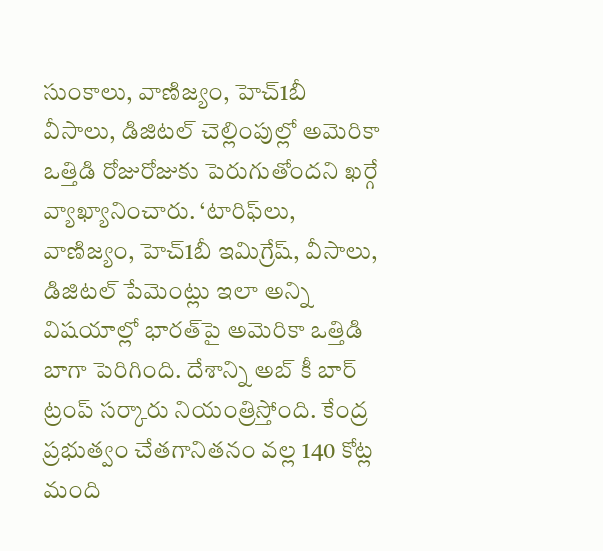సుంకాలు, వాణిజ్యం, హెచ్1బీ వీసాలు, డిజిటల్ చెల్లింపుల్లో అమెరికా ఒత్తిడి రోజురోజుకు పెరుగుతోందని ఖర్గే వ్యాఖ్యానించారు. ‘టారిఫ్‌లు, వాణిజ్యం, హెచ్1బీ ఇమిగ్రేష్, వీసాలు, డిజిటల్ పేమెంట్లు ఇలా అన్ని విషయాల్లో భారత్‌పై అమెరికా ఒత్తిడి బాగా పెరిగింది. దేశాన్ని అబ్ కీ బార్ ట్రంప్ సర్కారు నియంత్రిస్తోంది. కేంద్ర ప్రభుత్వం చేతగానితనం వల్ల 140 కోట్ల మంది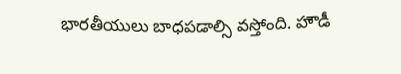భారతీయులు బాధపడాల్సి వస్తోంది. హౌడీ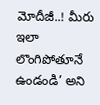మోదీజీ..! మీరు ఇలా లొంగిపోతూనే ఉండండి’ అని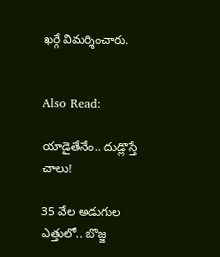ఖర్గే విమర్శించారు.


Also Read:

యాడైతేనేం.. దుడ్లొస్తే చాలు!

35 వేల అడుగుల ఎత్తులో.. బొజ్జ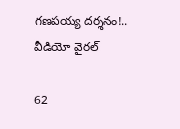గణపయ్య దర్శనం!.. వీడియో వైరల్

62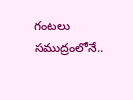గంటలు సముద్రంలోనే..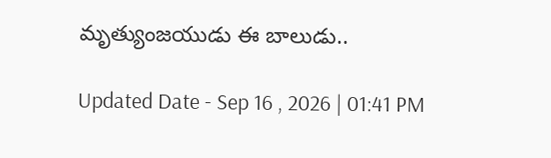మృత్యుంజయుడు ఈ బాలుడు..

Updated Date - Sep 16 , 2026 | 01:41 PM